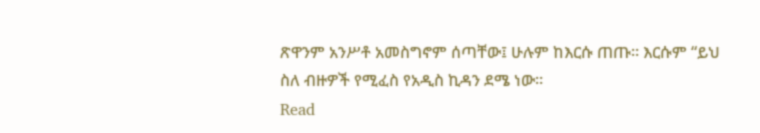ጽዋንም አንሥቶ አመስግኖም ሰጣቸው፤ ሁሉም ከእርሱ ጠጡ። እርሱም “ይህ ስለ ብዙዎች የሚፈስ የአዲስ ኪዳን ደሜ ነው።
Read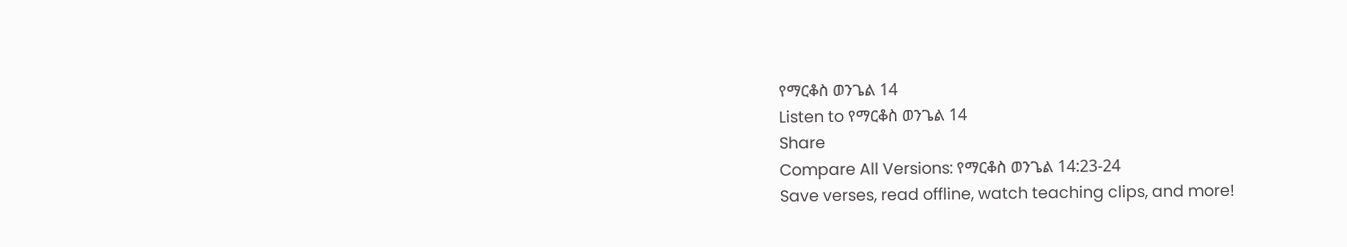የማርቆስ ወንጌል 14
Listen to የማርቆስ ወንጌል 14
Share
Compare All Versions: የማርቆስ ወንጌል 14:23-24
Save verses, read offline, watch teaching clips, and more!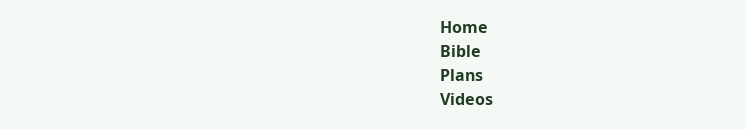Home
Bible
Plans
Videos